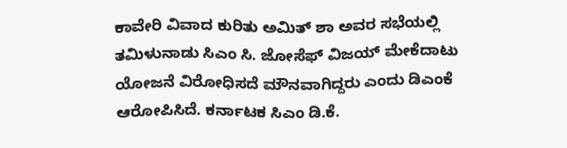ಕಾವೇರಿ ವಿವಾದ ಕುರಿತು ಅಮಿತ್ ಶಾ ಅವರ ಸಭೆಯಲ್ಲಿ ತಮಿಳುನಾಡು ಸಿಎಂ ಸಿ. ಜೋಸೆಫ್ ವಿಜಯ್ ಮೇಕೆದಾಟು ಯೋಜನೆ ವಿರೋಧಿಸದೆ ಮೌನವಾಗಿದ್ದರು ಎಂದು ಡಿಎಂಕೆ ಆರೋಪಿಸಿದೆ. ಕರ್ನಾಟಕ ಸಿಎಂ ಡಿ.ಕೆ.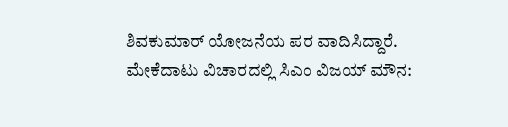ಶಿವಕುಮಾರ್ ಯೋಜನೆಯ ಪರ ವಾದಿಸಿದ್ದಾರೆ.
ಮೇಕೆದಾಟು ವಿಚಾರದಲ್ಲಿ ಸಿಎಂ ವಿಜಯ್ ಮೌನ: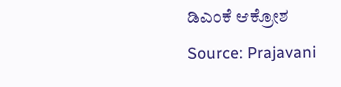ಡಿಎಂಕೆ ಆಕ್ರೋಶ
Source: Prajavani